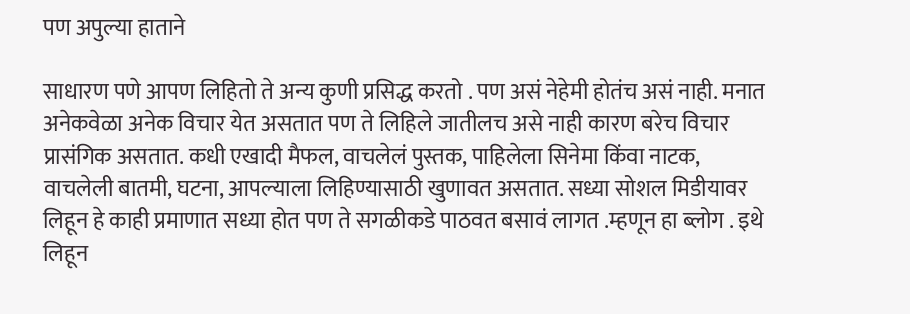पण अपुल्या हाताने

साधारण पणे आपण लिहितो ते अन्य कुणी प्रसिद्ध करतो . पण असं नेहेमी होतंच असं नाही. मनात अनेकवेळा अनेक विचार येत असतात पण ते लिहिले जातीलच असे नाही कारण बरेच विचार प्रासंगिक असतात. कधी एखादी मैफल, वाचलेलं पुस्तक, पाहिलेला सिनेमा किंवा नाटक, वाचलेली बातमी, घटना, आपल्याला लिहिण्यासाठी खुणावत असतात. सध्या सोशल मिडीयावर लिहून हे काही प्रमाणात सध्या होत पण ते सगळीकडे पाठवत बसावं लागत .म्हणून हा ब्लोग . इथे लिहून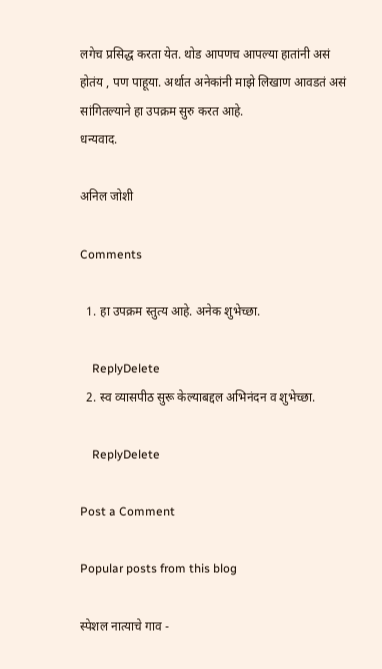लगेच प्रसिद्ध करता येत. थोड आपणच आपल्या हातांनी असं होतंय , पण पाहूया. अर्थात अनेकांनी माझे लिखाण आवडतं असं सांगितल्याने हा उपक्रम सुरु करत आहे.
धन्यवाद.

अनिल जोशी

Comments

  1. हा उपक्रम स्तुत्य आहे. अनेक शुभेच्छा.

    ReplyDelete
  2. स्व व्यासपीठ सुरू केल्याबद्दल अभिनंदन व शुभेच्छा.

    ReplyDelete

Post a Comment

Popular posts from this blog

स्पेशल नात्याचे गाव -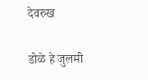देवरुख

डोळे हे जुलमी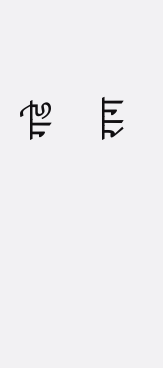गडे

राग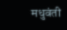मधुवंती